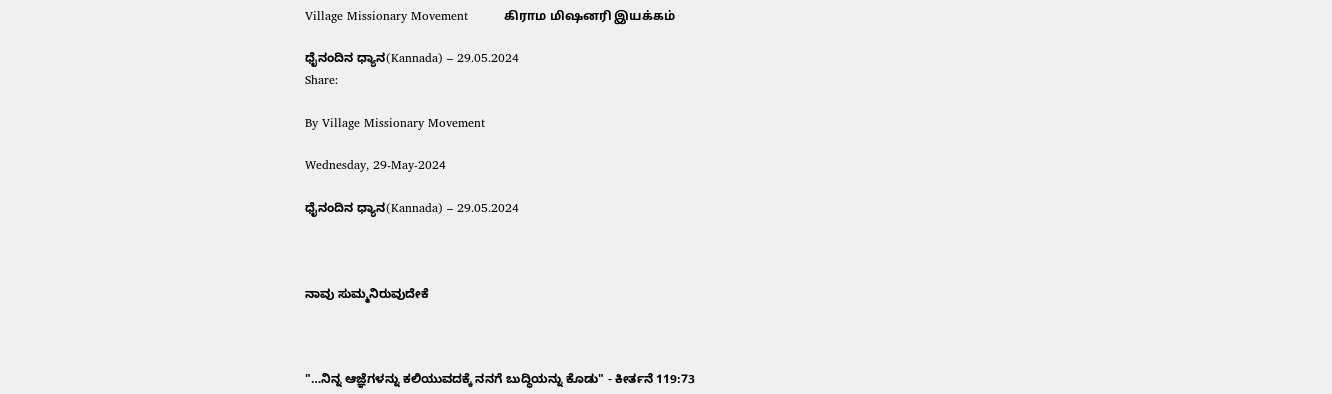Village Missionary Movement         கிராம மிஷனரி இயக்கம்

ಧೈನಂದಿನ ಧ್ಯಾನ(Kannada) – 29.05.2024
Share:

By Village Missionary Movement

Wednesday, 29-May-2024

ಧೈನಂದಿನ ಧ್ಯಾನ(Kannada) – 29.05.2024



ನಾವು ಸುಮ್ಮನಿರುವುದೇಕೆ



"…ನಿನ್ನ ಆಜ್ಞೆಗಳನ್ನು ಕಲಿಯುವದಕ್ಕೆ ನನಗೆ ಬುದ್ಧಿಯನ್ನು ಕೊಡು" - ಕೀರ್ತನೆ 119:73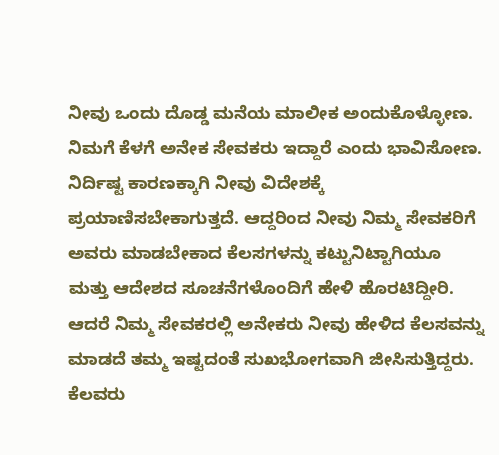ನೀವು ಒಂದು ದೊಡ್ಡ ಮನೆಯ ಮಾಲೀಕ ಅಂದುಕೊಳ್ಳೋಣ. ನಿಮಗೆ ಕೆಳಗೆ ಅನೇಕ ಸೇವಕರು ಇದ್ದಾರೆ ಎಂದು ಭಾವಿಸೋಣ. ನಿರ್ದಿಷ್ಟ ಕಾರಣಕ್ಕಾಗಿ ನೀವು ವಿದೇಶಕ್ಕೆ ಪ್ರಯಾಣಿಸಬೇಕಾಗುತ್ತದೆ. ಆದ್ದರಿಂದ ನೀವು ನಿಮ್ಮ ಸೇವಕರಿಗೆ ಅವರು ಮಾಡಬೇಕಾದ ಕೆಲಸಗಳನ್ನು ಕಟ್ಟುನಿಟ್ಟಾಗಿಯೂ ಮತ್ತು ಆದೇಶದ ಸೂಚನೆಗಳೊಂದಿಗೆ ಹೇಳಿ ಹೊರಟಿದ್ದೀರಿ. ಆದರೆ ನಿಮ್ಮ ಸೇವಕರಲ್ಲಿ ಅನೇಕರು ನೀವು ಹೇಳಿದ ಕೆಲಸವನ್ನು ಮಾಡದೆ ತಮ್ಮ ಇಷ್ಟದಂತೆ ಸುಖಭೋಗವಾಗಿ ಜೀಸಿಸುತ್ತಿದ್ದರು. ಕೆಲವರು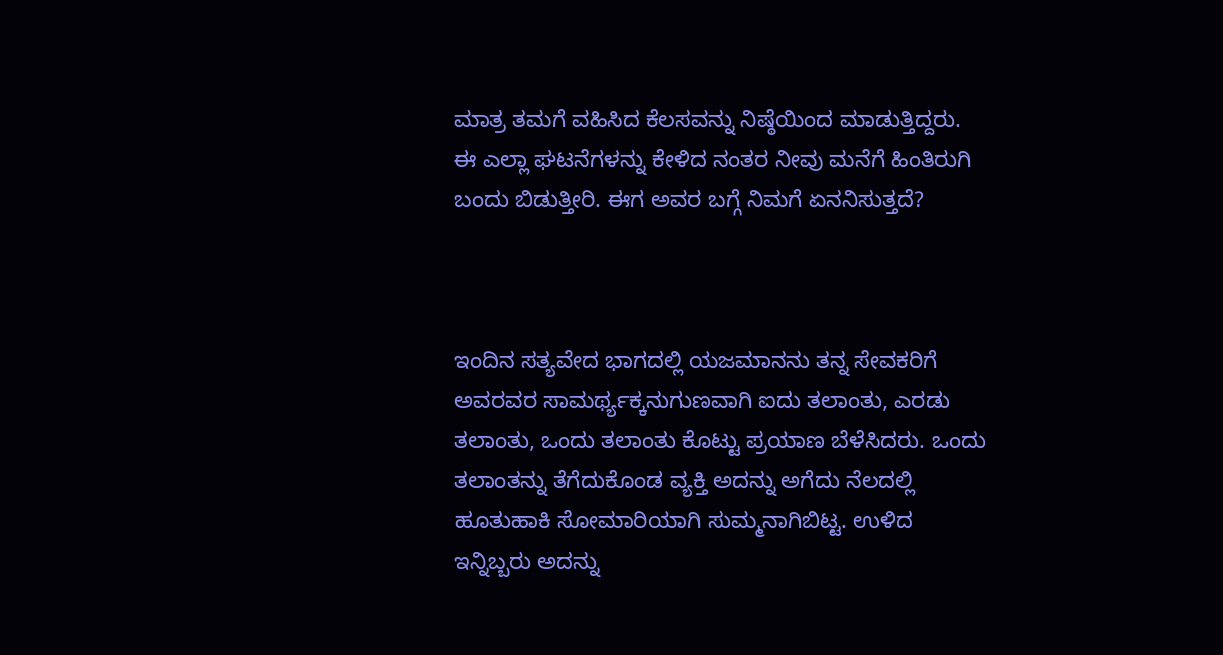ಮಾತ್ರ ತಮಗೆ ವಹಿಸಿದ ಕೆಲಸವನ್ನು ನಿಷ್ಠೆಯಿಂದ ಮಾಡುತ್ತಿದ್ದರು. ಈ ಎಲ್ಲಾ ಘಟನೆಗಳನ್ನು ಕೇಳಿದ ನಂತರ ನೀವು ಮನೆಗೆ ಹಿಂತಿರುಗಿ ಬಂದು ಬಿಡುತ್ತೀರಿ. ಈಗ ಅವರ ಬಗ್ಗೆ ನಿಮಗೆ ಏನನಿಸುತ್ತದೆ?



ಇಂದಿನ ಸತ್ಯವೇದ ಭಾಗದಲ್ಲಿ ಯಜಮಾನನು ತನ್ನ ಸೇವಕರಿಗೆ ಅವರವರ ಸಾಮರ್ಥ್ಯಕ್ಕನುಗುಣವಾಗಿ ಐದು ತಲಾಂತು, ಎರಡು ತಲಾಂತು, ಒಂದು ತಲಾಂತು ಕೊಟ್ಟು ಪ್ರಯಾಣ ಬೆಳೆಸಿದರು. ಒಂದು ತಲಾಂತನ್ನು ತೆಗೆದುಕೊಂಡ ವ್ಯಕ್ತಿ ಅದನ್ನು ಅಗೆದು ನೆಲದಲ್ಲಿ ಹೂತುಹಾಕಿ ಸೋಮಾರಿಯಾಗಿ ಸುಮ್ಮನಾಗಿಬಿಟ್ಟ. ಉಳಿದ ಇನ್ನಿಬ್ಬರು ಅದನ್ನು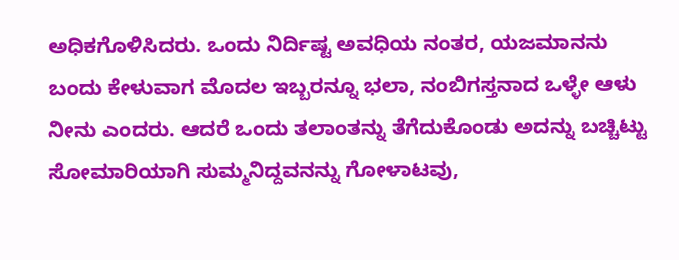ಅಧಿಕಗೊಳಿಸಿದರು. ಒಂದು ನಿರ್ದಿಷ್ಟ ಅವಧಿಯ ನಂತರ, ಯಜಮಾನನು ಬಂದು ಕೇಳುವಾಗ ಮೊದಲ ಇಬ್ಬರನ್ನೂ ಭಲಾ, ನಂಬಿಗಸ್ತನಾದ ಒಳ್ಳೇ ಆಳು ನೀನು ಎಂದರು. ಆದರೆ ಒಂದು ತಲಾಂತನ್ನು ತೆಗೆದುಕೊಂಡು ಅದನ್ನು ಬಚ್ಚಿಟ್ಟು ಸೋಮಾರಿಯಾಗಿ ಸುಮ್ಮನಿದ್ದವನನ್ನು ಗೋಳಾಟವು,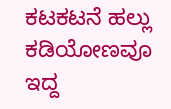ಕಟಕಟನೆ ಹಲ್ಲು ಕಡಿಯೋಣವೂ ಇದ್ದ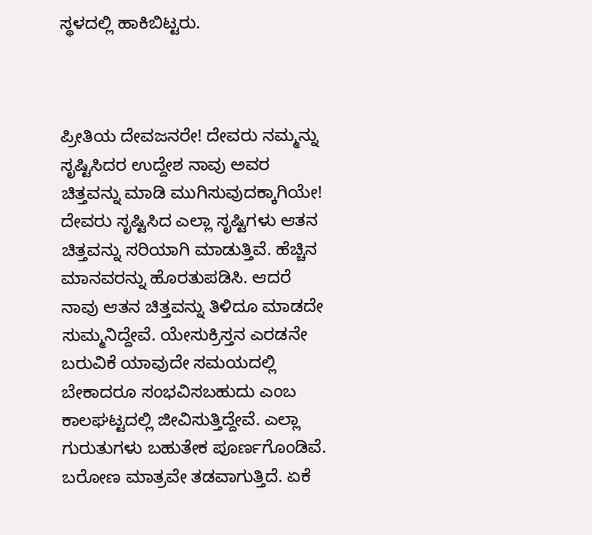ಸ್ಥಳದಲ್ಲಿ ಹಾಕಿಬಿಟ್ಟರು.



ಪ್ರೀತಿಯ ದೇವಜನರೇ! ದೇವರು ನಮ್ಮನ್ನು ಸೃಷ್ಟಿಸಿದರ ಉದ್ದೇಶ ನಾವು ಅವರ ಚಿತ್ತವನ್ನು ಮಾಡಿ ಮುಗಿಸುವುದಕ್ಕಾಗಿಯೇ! ದೇವರು ಸೃಷ್ಟಿಸಿದ ಎಲ್ಲಾ ಸೃಷ್ಟಿಗಳು ಆತನ ಚಿತ್ತವನ್ನು ಸರಿಯಾಗಿ ಮಾಡುತ್ತಿವೆ. ಹೆಚ್ಚಿನ ಮಾನವರನ್ನು ಹೊರತುಪಡಿಸಿ. ಆದರೆ ನಾವು ಆತನ ಚಿತ್ತವನ್ನು ತಿಳಿದೂ ಮಾಡದೇ ಸುಮ್ಮನಿದ್ದೇವೆ. ಯೇಸುಕ್ರಿಸ್ತನ ಎರಡನೇ ಬರುವಿಕೆ ಯಾವುದೇ ಸಮಯದಲ್ಲಿ ಬೇಕಾದರೂ ಸಂಭವಿಸಬಹುದು ಎಂಬ ಕಾಲಘಟ್ಟದಲ್ಲಿ ಜೀವಿಸುತ್ತಿದ್ದೇವೆ. ಎಲ್ಲಾ ಗುರುತುಗಳು ಬಹುತೇಕ ಪೂರ್ಣಗೊಂಡಿವೆ. ಬರೋಣ ಮಾತ್ರವೇ ತಡವಾಗುತ್ತಿದೆ. ಏಕೆ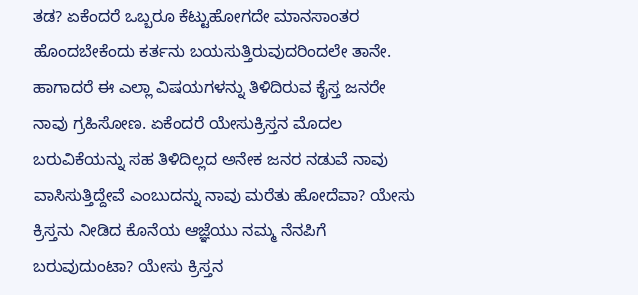ತಡ? ಏಕೆಂದರೆ ಒಬ್ಬರೂ ಕೆಟ್ಟುಹೋಗದೇ ಮಾನಸಾಂತರ ಹೊಂದಬೇಕೆಂದು ಕರ್ತನು ಬಯಸುತ್ತಿರುವುದರಿಂದಲೇ ತಾನೇ. ಹಾಗಾದರೆ ಈ ಎಲ್ಲಾ ವಿಷಯಗಳನ್ನು ತಿಳಿದಿರುವ ಕೈಸ್ತ ಜನರೇ ನಾವು ಗ್ರಹಿಸೋಣ. ಏಕೆಂದರೆ ಯೇಸುಕ್ರಿಸ್ತನ ಮೊದಲ ಬರುವಿಕೆಯನ್ನು ಸಹ ತಿಳಿದಿಲ್ಲದ ಅನೇಕ ಜನರ ನಡುವೆ ನಾವು ವಾಸಿಸುತ್ತಿದ್ದೇವೆ ಎಂಬುದನ್ನು ನಾವು ಮರೆತು ಹೋದೆವಾ? ಯೇಸು ಕ್ರಿಸ್ತನು ನೀಡಿದ ಕೊನೆಯ ಆಜ್ಞೆಯು ನಮ್ಮ ನೆನಪಿಗೆ ಬರುವುದುಂಟಾ? ಯೇಸು ಕ್ರಿಸ್ತನ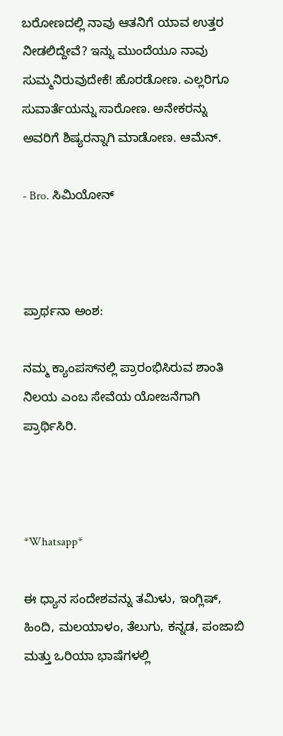ಬರೋಣದಲ್ಲಿ ನಾವು ಆತನಿಗೆ ಯಾವ ಉತ್ತರ ನೀಡಲಿದ್ದೇವೆ? ಇನ್ನು ಮುಂದೆಯೂ ನಾವು ಸುಮ್ಮನಿರುವುದೇಕೆ! ಹೊರಡೋಣ. ಎಲ್ಲರಿಗೂ ಸುವಾರ್ತೆಯನ್ನು ಸಾರೋಣ. ಅನೇಕರನ್ನು ಅವರಿಗೆ ಶಿಷ್ಯರನ್ನಾಗಿ ಮಾಡೋಣ. ಆಮೆನ್.

- Bro. ಸಿಮಿಯೋನ್



ಪ್ರಾರ್ಥನಾ ಅಂಶ:

ನಮ್ಮ ಕ್ಯಾಂಪಸ್‌ನಲ್ಲಿ ಪ್ರಾರಂಭಿಸಿರುವ ಶಾಂತಿ ನಿಲಯ ಎಂಬ ಸೇವೆಯ ಯೋಜನೆಗಾಗಿ ಪ್ರಾರ್ಥಿಸಿರಿ.



*Whatsapp*

ಈ ಧ್ಯಾನ ಸಂದೇಶವನ್ನು ತಮಿಳು, ಇಂಗ್ಲಿಷ್, ಹಿಂದಿ, ಮಲಯಾಳಂ, ತೆಲುಗು, ಕನ್ನಡ, ಪಂಜಾಬಿ ಮತ್ತು ಒರಿಯಾ ಭಾಷೆಗಳಲ್ಲಿ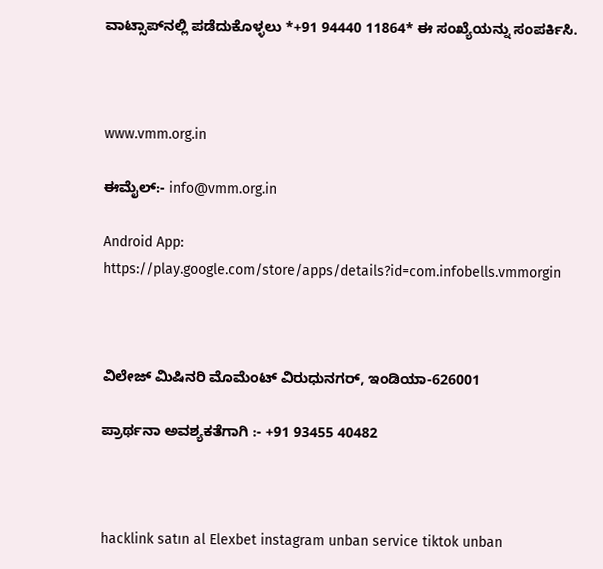ವಾಟ್ಸಾಪ್‌ನಲ್ಲಿ ಪಡೆದುಕೊಳ್ಳಲು *+91 94440 11864* ಈ ಸಂಖ್ಯೆಯನ್ನು ಸಂಪರ್ಕಿಸಿ.



www.vmm.org.in

ಈಮೈಲ್:- info@vmm.org.in

Android App: https://play.google.com/store/apps/details?id=com.infobells.vmmorgin



ವಿಲೇಜ್ ಮಿಷಿನರಿ ಮೊಮೆಂಟ್ ವಿರುಧುನಗರ್, ಇಂಡಿಯಾ-626001

ಪ್ರಾರ್ಥನಾ ಅವಶ್ಯಕತೆಗಾಗಿ :- +91 93455 40482



hacklink satın al Elexbet instagram unban service tiktok unban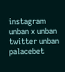instagram unban x unban twitter unban palacebet